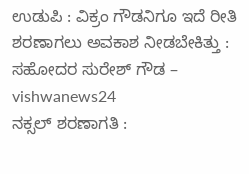ಉಡುಪಿ : ವಿಕ್ರಂ ಗೌಡನಿಗೂ ಇದೆ ರೀತಿ ಶರಣಾಗಲು ಅವಕಾಶ ನೀಡಬೇಕಿತ್ತು : ಸಹೋದರ ಸುರೇಶ್ ಗೌಡ – vishwanews24
ನಕ್ಸಲ್ ಶರಣಾಗತಿ :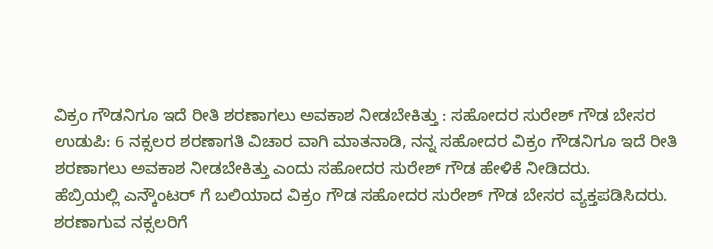ವಿಕ್ರಂ ಗೌಡನಿಗೂ ಇದೆ ರೀತಿ ಶರಣಾಗಲು ಅವಕಾಶ ನೀಡಬೇಕಿತ್ತು : ಸಹೋದರ ಸುರೇಶ್ ಗೌಡ ಬೇಸರ
ಉಡುಪಿ: 6 ನಕ್ಸಲರ ಶರಣಾಗತಿ ವಿಚಾರ ವಾಗಿ ಮಾತನಾಡಿ, ನನ್ನ ಸಹೋದರ ವಿಕ್ರಂ ಗೌಡನಿಗೂ ಇದೆ ರೀತಿ ಶರಣಾಗಲು ಅವಕಾಶ ನೀಡಬೇಕಿತ್ತು ಎಂದು ಸಹೋದರ ಸುರೇಶ್ ಗೌಡ ಹೇಳಿಕೆ ನೀಡಿದರು.
ಹೆಬ್ರಿಯಲ್ಲಿ ಎನ್ಕೌಂಟರ್ ಗೆ ಬಲಿಯಾದ ವಿಕ್ರಂ ಗೌಡ ಸಹೋದರ ಸುರೇಶ್ ಗೌಡ ಬೇಸರ ವ್ಯಕ್ತಪಡಿಸಿದರು. ಶರಣಾಗುವ ನಕ್ಸಲರಿಗೆ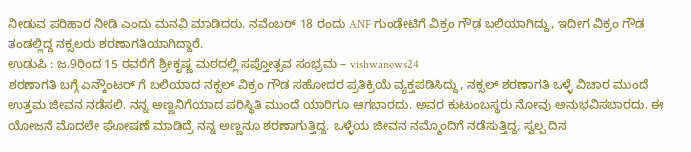ನೀಡುವ ಪರಿಹಾರ ನೀಡಿ ಎಂದು ಮನವಿ ಮಾಡಿದರು. ನವೆಂಬರ್ 18 ರಂದು ANF ಗುಂಡೇಟಿಗೆ ವಿಕ್ರಂ ಗೌಡ ಬಲಿಯಾಗಿದ್ದು, ಇದೀಗ ವಿಕ್ರಂ ಗೌಡ ತಂಡಲ್ಲಿದ್ದ ನಕ್ಸಲರು ಶರಣಾಗತಿಯಾಗಿದ್ದಾರೆ.
ಉಡುಪಿ : ಜ.9ರಿಂದ 15 ರವರೆಗೆ ಶ್ರೀಕೃಷ್ಣ ಮಠದಲ್ಲಿ ಸಪ್ತೋತ್ಸವ ಸಂಭ್ರಮ – vishwanews24
ಶರಣಾಗತಿ ಬಗ್ಗೆ ಎನ್ಕೌಂಟರ್ ಗೆ ಬಲಿಯಾದ ನಕ್ಸಲ್ ವಿಕ್ರಂ ಗೌಡ ಸಹೋದರ ಪ್ರತಿಕ್ರಿಯೆ ವ್ಯಕ್ತಪಡಿಸಿದ್ದು, ನಕ್ಸಲ್ ಶರಣಾಗತಿ ಒಳ್ಳೆ ವಿಚಾರ ಮುಂದೆ ಉತ್ತಮ ಜೀವನ ನಡೆಸಲಿ. ನನ್ನ ಅಣ್ಣನಿಗೆಯಾದ ಪರಿಸ್ಥಿತಿ ಮುಂದೆ ಯಾರಿಗೂ ಆಗಬಾರದು. ಅವರ ಕುಟುಂಬಸ್ಥರು ನೋವು ಅನುಭವಿಸಬಾರದು. ಈ ಯೋಜನೆ ಮೊದಲೇ ಘೋಷಣೆ ಮಾಡಿದ್ರೆ ನನ್ನ ಅಣ್ಣನೂ ಶರಣಾಗುತ್ತಿದ್ದ. ಒಳ್ಳೆಯ ಜೀವನ ನಮ್ಮೊಂದಿಗೆ ನಡೆಸುತ್ತಿದ್ದ. ಸ್ವಲ್ಪ ದಿನ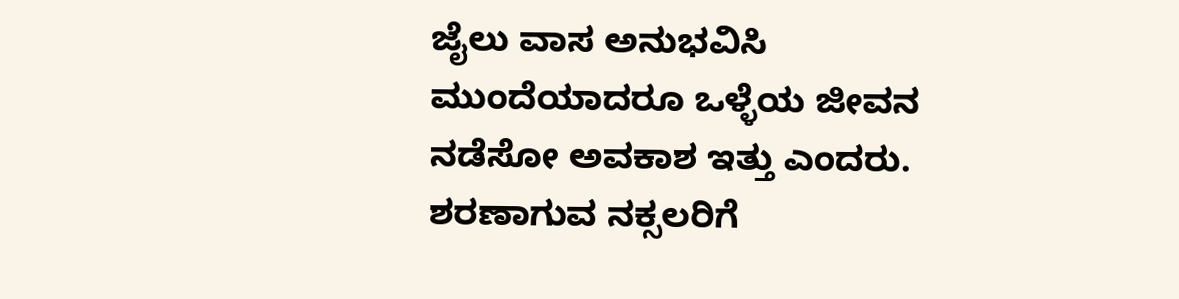ಜೈಲು ವಾಸ ಅನುಭವಿಸಿ ಮುಂದೆಯಾದರೂ ಒಳ್ಳೆಯ ಜೀವನ ನಡೆಸೋ ಅವಕಾಶ ಇತ್ತು ಎಂದರು.
ಶರಣಾಗುವ ನಕ್ಸಲರಿಗೆ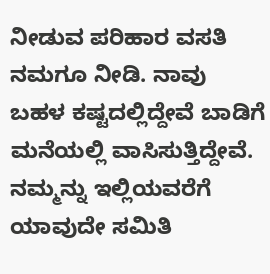ನೀಡುವ ಪರಿಹಾರ ವಸತಿ ನಮಗೂ ನೀಡಿ. ನಾವು ಬಹಳ ಕಷ್ಟದಲ್ಲಿದ್ದೇವೆ ಬಾಡಿಗೆ ಮನೆಯಲ್ಲಿ ವಾಸಿಸುತ್ತಿದ್ದೇವೆ. ನಮ್ಮನ್ನು ಇಲ್ಲಿಯವರೆಗೆ ಯಾವುದೇ ಸಮಿತಿ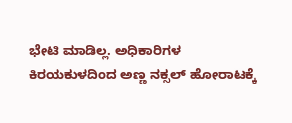ಭೇಟಿ ಮಾಡಿಲ್ಲ. ಅಧಿಕಾರಿಗಳ ಕಿರಯಕುಳದಿಂದ ಅಣ್ಣ ನಕ್ಸಲ್ ಹೋರಾಟಕ್ಕೆ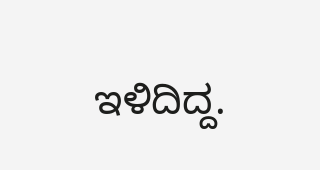ಇಳಿದಿದ್ದ.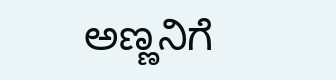ಅಣ್ಣನಿಗೆ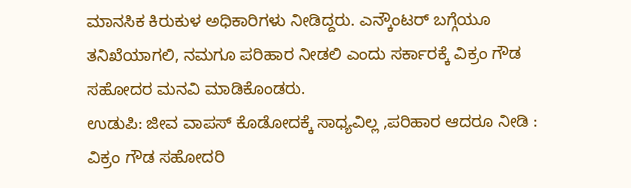ಮಾನಸಿಕ ಕಿರುಕುಳ ಅಧಿಕಾರಿಗಳು ನೀಡಿದ್ದರು. ಎನ್ಕೌಂಟರ್ ಬಗ್ಗೆಯೂ ತನಿಖೆಯಾಗಲಿ, ನಮಗೂ ಪರಿಹಾರ ನೀಡಲಿ ಎಂದು ಸರ್ಕಾರಕ್ಕೆ ವಿಕ್ರಂ ಗೌಡ ಸಹೋದರ ಮನವಿ ಮಾಡಿಕೊಂಡರು.
ಉಡುಪಿ: ಜೀವ ವಾಪಸ್ ಕೊಡೋದಕ್ಕೆ ಸಾಧ್ಯವಿಲ್ಲ ,ಪರಿಹಾರ ಆದರೂ ನೀಡಿ : ವಿಕ್ರಂ ಗೌಡ ಸಹೋದರಿ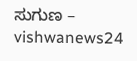ಸುಗುಣ – vishwanews24